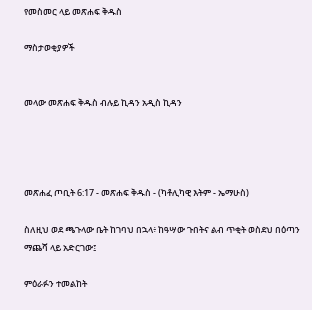የመስመር ላይ መጽሐፍ ቅዱስ

ማስታወቂያዎች


መላው መጽሐፍ ቅዱስ ብሉይ ኪዳን አዲስ ኪዳን




መጽሐፈ ጦቢት 6:17 - መጽሐፍ ቅዱስ - (ካቶሊካዊ እትም - ኤማሁስ)

ስለዚህ ወደ ጫጉላው ቤት ከገባህ በኋላ፥ ከዓሣው ጉበትና ልብ ጥቂት ወስደህ በዕጣን ማጨሻ ላይ አድርገው፤

ምዕራፉን ተመልከት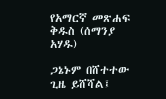የአማርኛ መጽሐፍ ቅዱስ (ሰማንያ አሃዱ)

ጋኔኑም በሸተተው ጊዜ ይሸሻል፤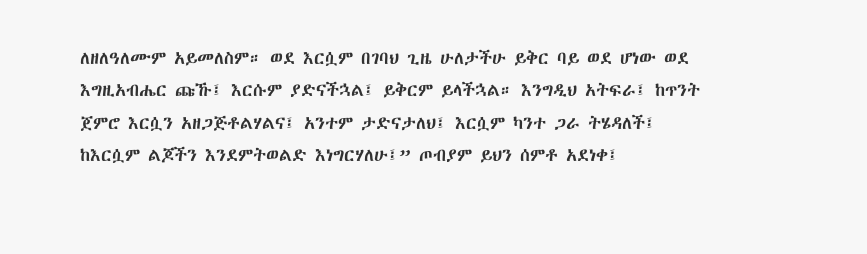ለዘለዓለሙም አይመለስም። ወደ እርሷም በገባህ ጊዜ ሁለታችሁ ይቅር ባይ ወደ ሆነው ወደ እግዚአብሔር ጩኹ፤ እርሱም ያድናችኋል፤ ይቅርም ይላችኋል። እንግዲህ አትፍራ፤ ከጥንት ጀምሮ እርሷን አዘጋጅቶልሃልና፤ አንተም ታድናታለህ፤ እርሷም ካንተ ጋራ ትሄዳለች፤ ከእርሷም ልጆችን እንደምትወልድ እነግርሃለሁ፤” ጦብያም ይህን ሰምቶ አደነቀ፤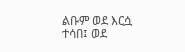ልቡም ወደ እርሷ ተሳበ፤ ወደ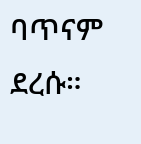ባጥናም ደረሱ።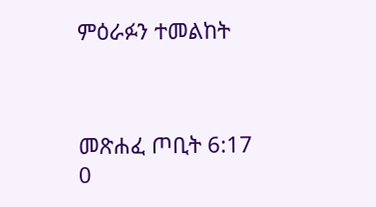ምዕራፉን ተመልከት



መጽሐፈ ጦቢት 6:17
0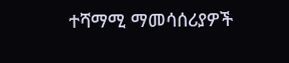ተሻማሚ ማመሳሰሪያዎች